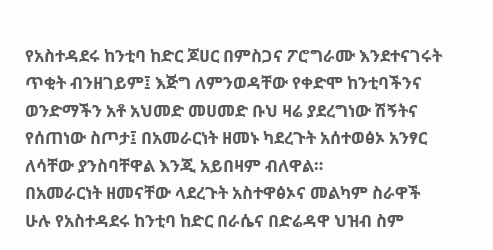የአስተዳደሩ ከንቲባ ከድር ጆሀር በምስጋና ፖሮግራሙ እንደተናገሩት ጥቂት ብንዘገይም፤ እጅግ ለምንወዳቸው የቀድሞ ከንቲባችንና ወንድማችን አቶ አህመድ መሀመድ ቡህ ዛሬ ያደረግነው ሽኝትና የሰጠነው ስጦታ፤ በአመራርነት ዘመኑ ካደረጉት አሰተወፅኦ አንፃር ለሳቸው ያንስባቸዋል እንጂ አይበዛም ብለዋል።
በአመራርነት ዘመናቸው ላደረጉት አስተዋፅኦና መልካም ስራዋች ሁሉ የአስተዳደሩ ከንቲባ ከድር በራሴና በድሬዳዋ ህዝብ ስም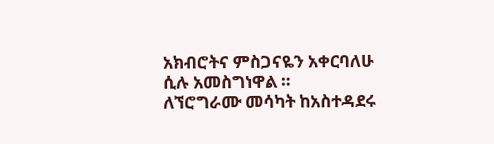አክብሮትና ምስጋናዬን አቀርባለሁ ሲሉ አመስግነዋል ።
ለኘሮግራሙ መሳካት ከአስተዳደሩ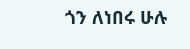ጎን ለነበሩ ሁሉ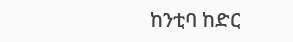ከንቲባ ከድር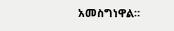አመስግነዋል።